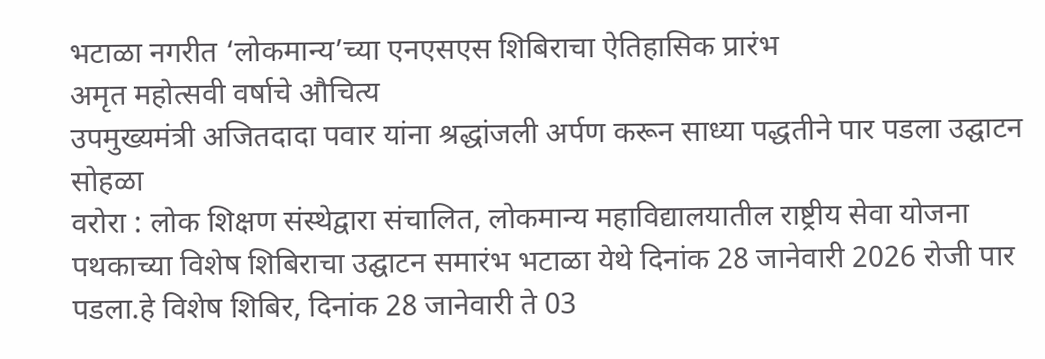भटाळा नगरीत ‘लोकमान्य’च्या एनएसएस शिबिराचा ऐतिहासिक प्रारंभ
अमृत महोत्सवी वर्षाचे औचित्य
उपमुख्यमंत्री अजितदादा पवार यांना श्रद्धांजली अर्पण करून साध्या पद्धतीने पार पडला उद्घाटन सोहळा
वरोरा : लोक शिक्षण संस्थेद्वारा संचालित, लोकमान्य महाविद्यालयातील राष्ट्रीय सेवा योजना पथकाच्या विशेष शिबिराचा उद्घाटन समारंभ भटाळा येथे दिनांक 28 जानेवारी 2026 रोजी पार पडला.हे विशेष शिबिर, दिनांक 28 जानेवारी ते 03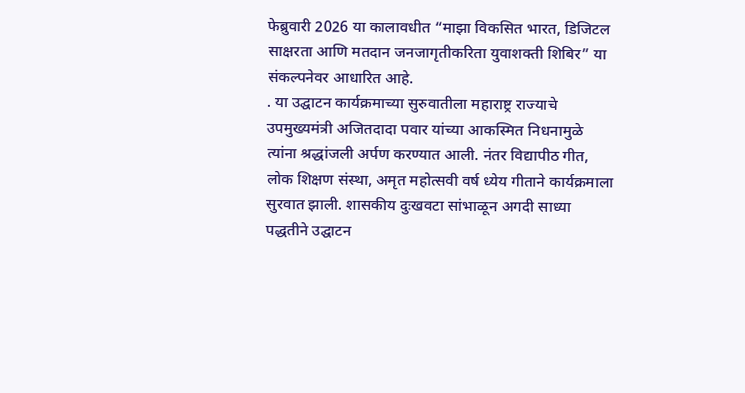फेब्रुवारी 2026 या कालावधीत “माझा विकसित भारत, डिजिटल साक्षरता आणि मतदान जनजागृतीकरिता युवाशक्ती शिबिर” या संकल्पनेवर आधारित आहे.
. या उद्घाटन कार्यक्रमाच्या सुरुवातीला महाराष्ट्र राज्याचे उपमुख्यमंत्री अजितदादा पवार यांच्या आकस्मित निधनामुळे त्यांना श्रद्धांजली अर्पण करण्यात आली. नंतर विद्यापीठ गीत, लोक शिक्षण संस्था, अमृत महोत्सवी वर्ष ध्येय गीताने कार्यक्रमाला सुरवात झाली. शासकीय दुःखवटा सांभाळून अगदी साध्या पद्धतीने उद्घाटन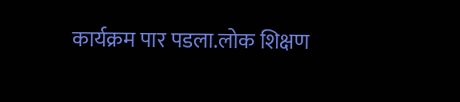कार्यक्रम पार पडला.लोक शिक्षण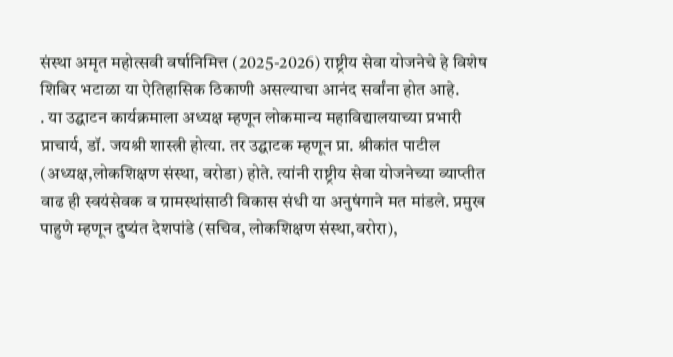संस्था अमृत महोत्सवी वर्षानिमित्त (2025-2026) राष्ट्रीय सेवा योजनेचे हे विशेष शिबिर भटाळा या ऐतिहासिक ठिकाणी असल्याचा आनंद सर्वांना होत आहे.
. या उद्घाटन कार्यक्रमाला अध्यक्ष म्हणून लोकमान्य महाविद्यालयाच्या प्रभारी प्राचार्य, डॉ. जयश्री शास्त्री होत्या. तर उद्घाटक म्हणून प्रा. श्रीकांत पाटील (अध्यक्ष,लोकशिक्षण संस्था, वरोडा) होते. त्यांनी राष्ट्रीय सेवा योजनेच्या व्याप्तीत वाढ ही स्वयंसेवक व ग्रामस्थांसाठी विकास संधी या अनुषंगाने मत मांडले. प्रमुख पाहुणे म्हणून दुष्यंत देशपांडे (सचिव, लोकशिक्षण संस्था,वरोरा),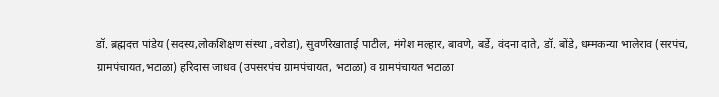डॉ. ब्रह्मदत्त पांडेय (सदस्य,लोकशिक्षण संस्था ,वरोडा), सुवर्णरेखाताई पाटील, मंगेश मल्हार, बावणे, बर्डे, वंदना दाते, डॉ. बोंडे, धम्मकन्या भालेराव (सरपंच, ग्रामपंचायत,भटाळा) हरिदास जाधव (उपसरपंच ग्रामपंचायत, भटाळा) व ग्रामपंचायत भटाळा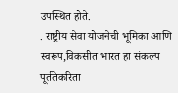उपस्थित होते.
. राष्ट्रीय सेवा योजनेची भूमिका आणि स्वरूप,विकसीत भारत हा संकल्प पूर्ततेकरिता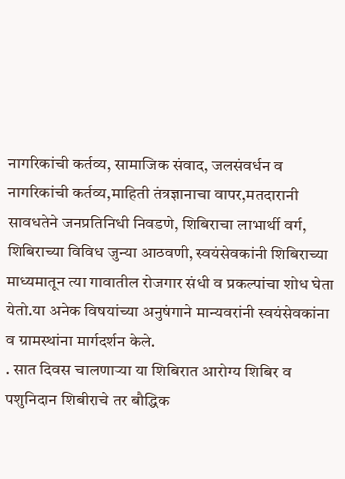नागरिकांची कर्तव्य, सामाजिक संवाद, जलसंवर्धन व नागरिकांची कर्तव्य,माहिती तंत्रज्ञानाचा वापर,मतदारानी सावधतेने जनप्रतिनिधी निवडणे, शिबिराचा लाभार्थी वर्ग, शिबिराच्या विविध जुन्या आठवणी, स्वयंसेवकांनी शिबिराच्या माध्यमातून त्या गावातील रोजगार संधी व प्रकल्पांचा शोध घेता येतो.या अनेक विषयांच्या अनुषंगाने मान्यवरांनी स्वयंसेवकांना व ग्रामस्थांना मार्गदर्शन केले.
. सात दिवस चालणाऱ्या या शिबिरात आरोग्य शिबिर व पशुनिदान शिबीराचे तर बौद्धिक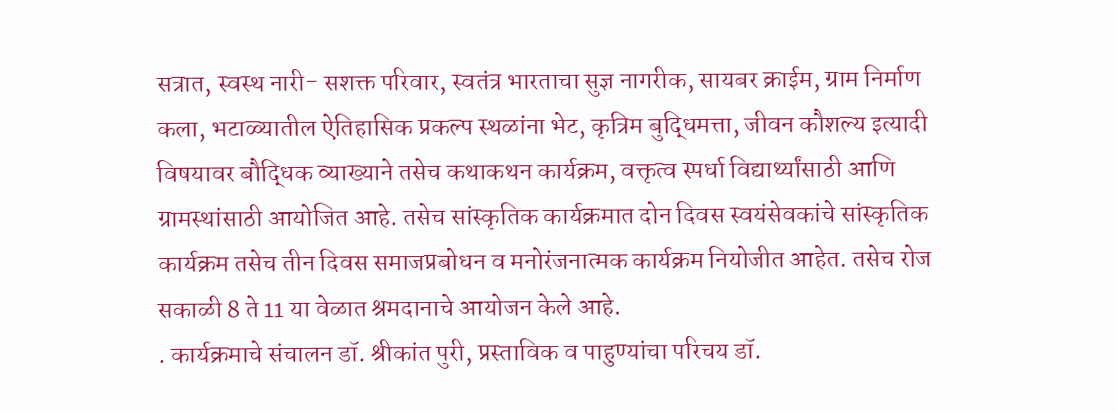सत्रात, स्वस्थ नारी- सशक्त परिवार, स्वतंत्र भारताचा सुज्ञ नागरीक, सायबर क्राईम, ग्राम निर्माण कला, भटाळ्यातील ऐतिहासिक प्रकल्प स्थळांना भेट, कृत्रिम बुद्धिमत्ता, जीवन कौशल्य इत्यादी विषयावर बौद्धिक व्याख्याने तसेच कथाकथन कार्यक्रम, वक्तृत्व स्पर्धा विद्यार्थ्यांसाठी आणि ग्रामस्थांसाठी आयोजित आहे. तसेच सांस्कृतिक कार्यक्रमात दोन दिवस स्वयंसेवकांचे सांस्कृतिक कार्यक्रम तसेच तीन दिवस समाजप्रबोधन व मनोरंजनात्मक कार्यक्रम नियोजीत आहेत. तसेच रोज सकाळी 8 ते 11 या वेळात श्रमदानाचे आयोजन केले आहे.
. कार्यक्रमाचे संचालन डॉ. श्रीकांत पुरी, प्रस्ताविक व पाहुण्यांचा परिचय डॉ.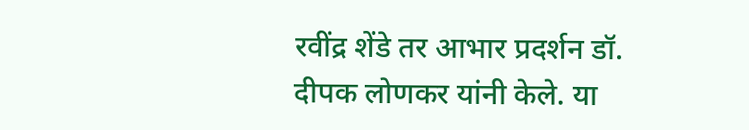रवींद्र शेंडे तर आभार प्रदर्शन डॉ. दीपक लोणकर यांनी केले. या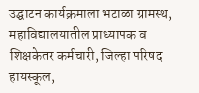उद्घाटन कार्यक्रमाला भटाळा ग्रामस्थ, महाविद्यालयातील प्राध्यापक व शिक्षकेतर कर्मचारी, जिल्हा परिषद हायस्कूल,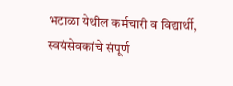भटाळा येथील कर्मचारी व विद्यार्थी, स्वयंसेवकांचे संपूर्ण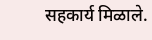सहकार्य मिळाले.